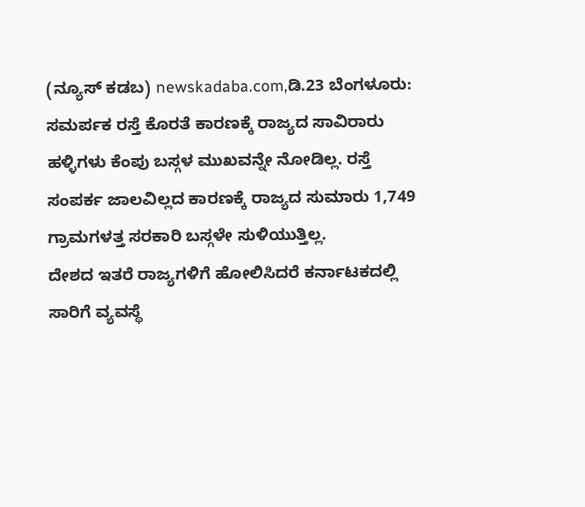(ನ್ಯೂಸ್ ಕಡಬ) newskadaba.com,ಡಿ.23 ಬೆಂಗಳೂರು: ಸಮರ್ಪಕ ರಸ್ತೆ ಕೊರತೆ ಕಾರಣಕ್ಕೆ ರಾಜ್ಯದ ಸಾವಿರಾರು ಹಳ್ಳಿಗಳು ಕೆಂಪು ಬಸ್ಗಳ ಮುಖವನ್ನೇ ನೋಡಿಲ್ಲ. ರಸ್ತೆ ಸಂಪರ್ಕ ಜಾಲವಿಲ್ಲದ ಕಾರಣಕ್ಕೆ ರಾಜ್ಯದ ಸುಮಾರು 1,749 ಗ್ರಾಮಗಳತ್ತ ಸರಕಾರಿ ಬಸ್ಗಳೇ ಸುಳಿಯುತ್ತಿಲ್ಲ.
ದೇಶದ ಇತರೆ ರಾಜ್ಯಗಳಿಗೆ ಹೋಲಿಸಿದರೆ ಕರ್ನಾಟಕದಲ್ಲಿ ಸಾರಿಗೆ ವ್ಯವಸ್ಥೆ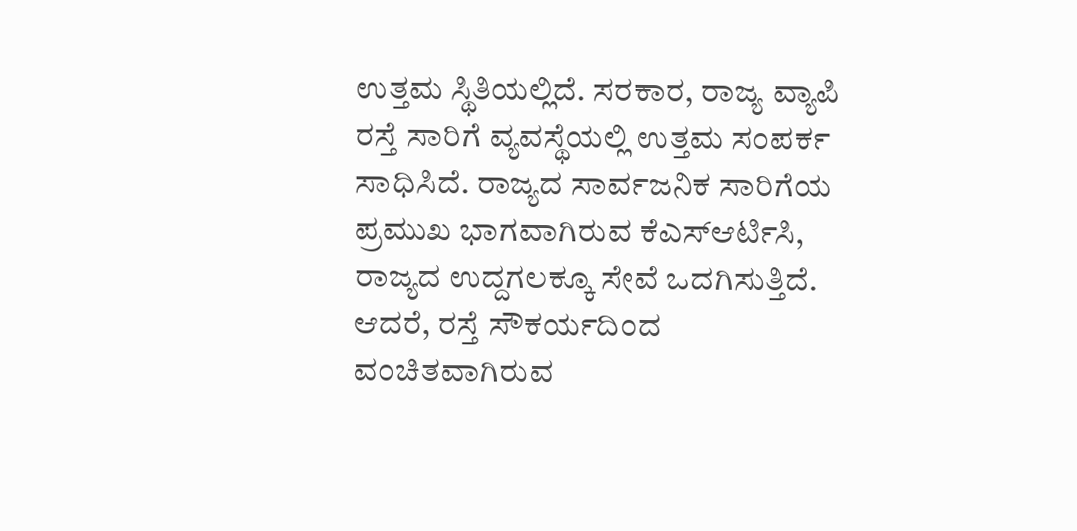ಉತ್ತಮ ಸ್ಥಿತಿಯಲ್ಲಿದೆ. ಸರಕಾರ, ರಾಜ್ಯ ವ್ಯಾಪಿ ರಸ್ತೆ ಸಾರಿಗೆ ವ್ಯವಸ್ಥೆಯಲ್ಲಿ ಉತ್ತಮ ಸಂಪರ್ಕ ಸಾಧಿಸಿದೆ. ರಾಜ್ಯದ ಸಾರ್ವಜನಿಕ ಸಾರಿಗೆಯ ಪ್ರಮುಖ ಭಾಗವಾಗಿರುವ ಕೆಎಸ್ಆರ್ಟಿಸಿ, ರಾಜ್ಯದ ಉದ್ದಗಲಕ್ಕೂ ಸೇವೆ ಒದಗಿಸುತ್ತಿದೆ. ಆದರೆ, ರಸ್ತೆ ಸೌಕರ್ಯದಿಂದ ವಂಚಿತವಾಗಿರುವ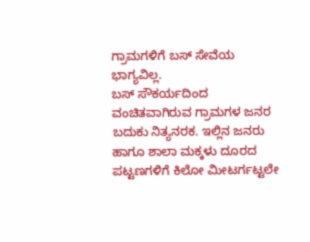ಗ್ರಾಮಗಳಿಗೆ ಬಸ್ ಸೇವೆಯ ಭಾಗ್ಯವಿಲ್ಲ.
ಬಸ್ ಸೌಕರ್ಯದಿಂದ ವಂಚಿತವಾಗಿರುವ ಗ್ರಾಮಗಳ ಜನರ ಬದುಕು ನಿತ್ಯನರಕ. ಇಲ್ಲಿನ ಜನರು ಹಾಗೂ ಶಾಲಾ ಮಕ್ಕಳು ದೂರದ ಪಟ್ಟಣಗಳಿಗೆ ಕಿಲೋ ಮೀಟರ್ಗಟ್ಟಲೇ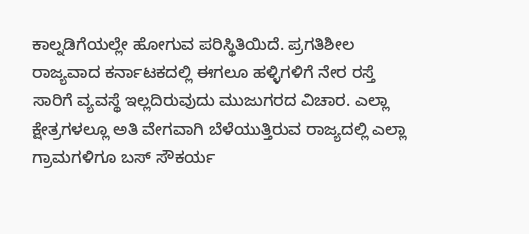ಕಾಲ್ನಡಿಗೆಯಲ್ಲೇ ಹೋಗುವ ಪರಿಸ್ಥಿತಿಯಿದೆ. ಪ್ರಗತಿಶೀಲ ರಾಜ್ಯವಾದ ಕರ್ನಾಟಕದಲ್ಲಿ ಈಗಲೂ ಹಳ್ಳಿಗಳಿಗೆ ನೇರ ರಸ್ತೆ ಸಾರಿಗೆ ವ್ಯವಸ್ಥೆ ಇಲ್ಲದಿರುವುದು ಮುಜುಗರದ ವಿಚಾರ. ಎಲ್ಲಾ ಕ್ಷೇತ್ರಗಳಲ್ಲೂ ಅತಿ ವೇಗವಾಗಿ ಬೆಳೆಯುತ್ತಿರುವ ರಾಜ್ಯದಲ್ಲಿ ಎಲ್ಲಾ ಗ್ರಾಮಗಳಿಗೂ ಬಸ್ ಸೌಕರ್ಯ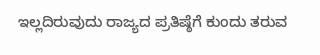ಇಲ್ಲದಿರುವುದು ರಾಜ್ಯದ ಪ್ರತಿಷ್ಠೆಗೆ ಕುಂದು ತರುವ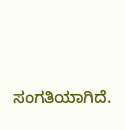ಸಂಗತಿಯಾಗಿದೆ.